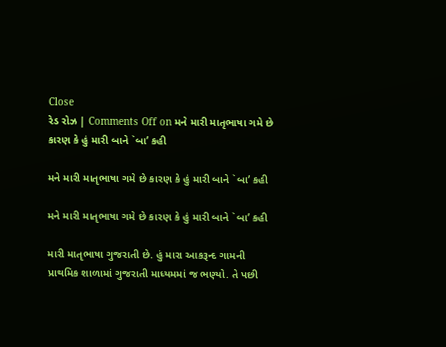Close
રેડ રોઝ | Comments Off on મને મારી માતૃભાષા ગમે છે કારણ કે હું મારી બાને `બા’ કહી

મને મારી માતૃભાષા ગમે છે કારણ કે હું મારી બાને `બા’ કહી

મને મારી માતૃભાષા ગમે છે કારણ કે હું મારી બાને `બા’ કહી

મારી માતૃભાષા ગુજરાતી છે. હું મારા આકરૂન્દ ગામની પ્રાથમિક શાળામાં ગુજરાતી માધ્યમમાં જ ભણ્યો. તે પછી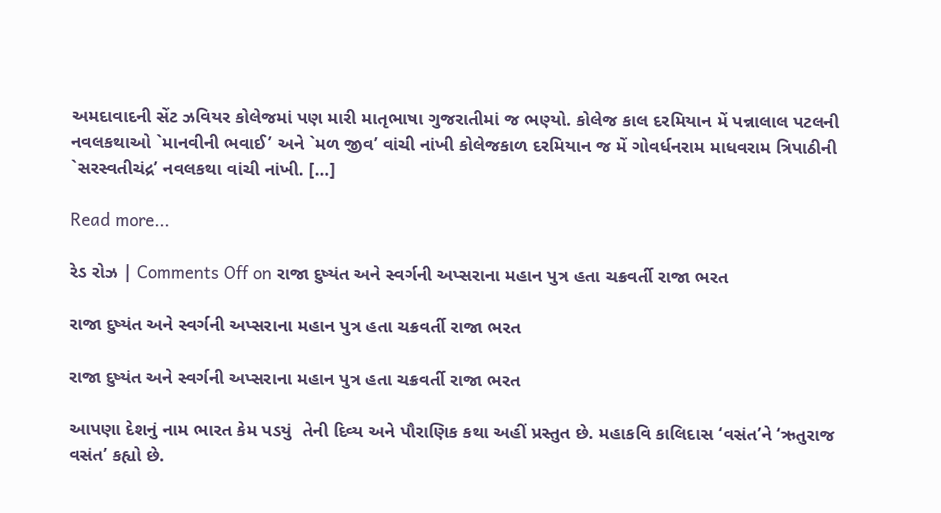અમદાવાદની સેંટ ઝવિયર કોલેજમાં પણ મારી માતૃભાષા ગુજરાતીમાં જ ભણ્યો. કોલેજ કાલ દરમિયાન મેં પન્નાલાલ પટલની નવલકથાઓ `માનવીની ભવાઈ’ અને `મળ જીવ’ વાંચી નાંખી કોલેજકાળ દરમિયાન જ મેં ગોવર્ધનરામ માધવરામ ત્રિપાઠીની `સરસ્વતીચંદ્ર’ નવલકથા વાંચી નાંખી. […]

Read more...

રેડ રોઝ | Comments Off on રાજા દુષ્યંત અને સ્વર્ગની અપ્સરાના મહાન પુત્ર હતા ચક્રવર્તી રાજા ભરત

રાજા દુષ્યંત અને સ્વર્ગની અપ્સરાના મહાન પુત્ર હતા ચક્રવર્તી રાજા ભરત

રાજા દુષ્યંત અને સ્વર્ગની અપ્સરાના મહાન પુત્ર હતા ચક્રવર્તી રાજા ભરત

આપણા દેશનું નામ ભારત કેમ પડયું  તેની દિવ્ય અને પૌરાણિક કથા અહીં પ્રસ્તુત છે. મહાકવિ કાલિદાસ ‘વસંત’ને ‘ઋતુરાજ વસંત’ કહ્યો છે.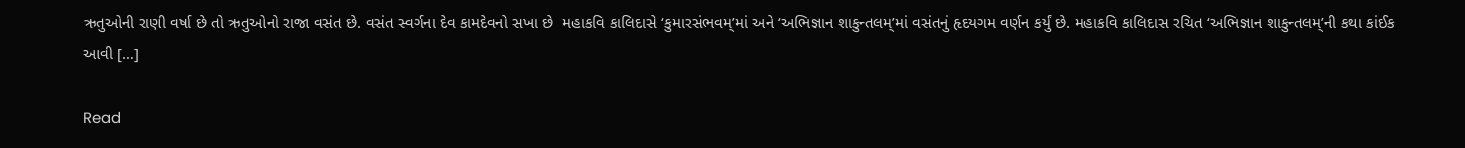ઋતુઓની રાણી વર્ષા છે તો ઋતુઓનો રાજા વસંત છે. વસંત સ્વર્ગના દેવ કામદેવનો સખા છે  મહાકવિ કાલિદાસે ‘કુમારસંભવમ્’માં અને ‘અભિજ્ઞાન શાકુન્તલમ્’માં વસંતનું હૃદયગમ વર્ણન કર્યું છે. મહાકવિ કાલિદાસ રચિત ‘અભિજ્ઞાન શાકુન્તલમ્’ની કથા કાંઈક આવી […]

Read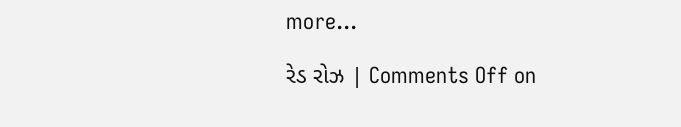more...

રેડ રોઝ | Comments Off on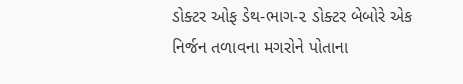ડોક્ટર ઓફ ડેથ-ભાગ-૨ ડોક્ટર બેબોરે એક નિર્જન તળાવના મગરોને પોતાના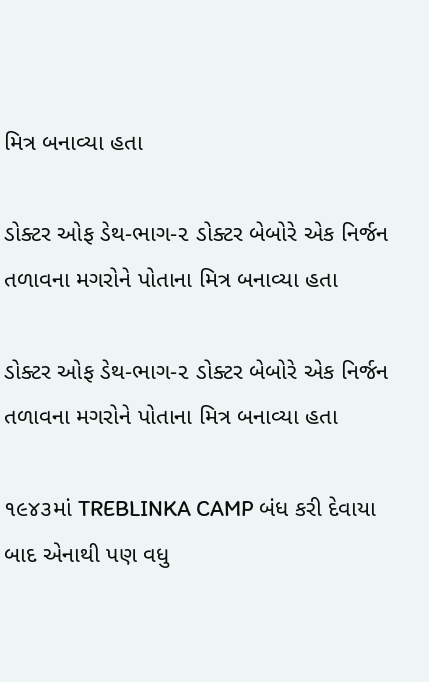મિત્ર બનાવ્યા હતા

ડોક્ટર ઓફ ડેથ-ભાગ-૨ ડોક્ટર બેબોરે એક નિર્જન તળાવના મગરોને પોતાના મિત્ર બનાવ્યા હતા

ડોક્ટર ઓફ ડેથ-ભાગ-૨ ડોક્ટર બેબોરે એક નિર્જન તળાવના મગરોને પોતાના મિત્ર બનાવ્યા હતા

૧૯૪૩માં TREBLINKA CAMP બંધ કરી દેવાયા બાદ એનાથી પણ વધુ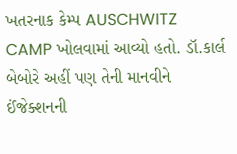ખતરનાક કેમ્પ AUSCHWITZ CAMP ખોલવામાં આવ્યો હતો. ડૉ.કાર્લ બેબોરે અહીં પણ તેની માનવીને ઈંજેક્શનની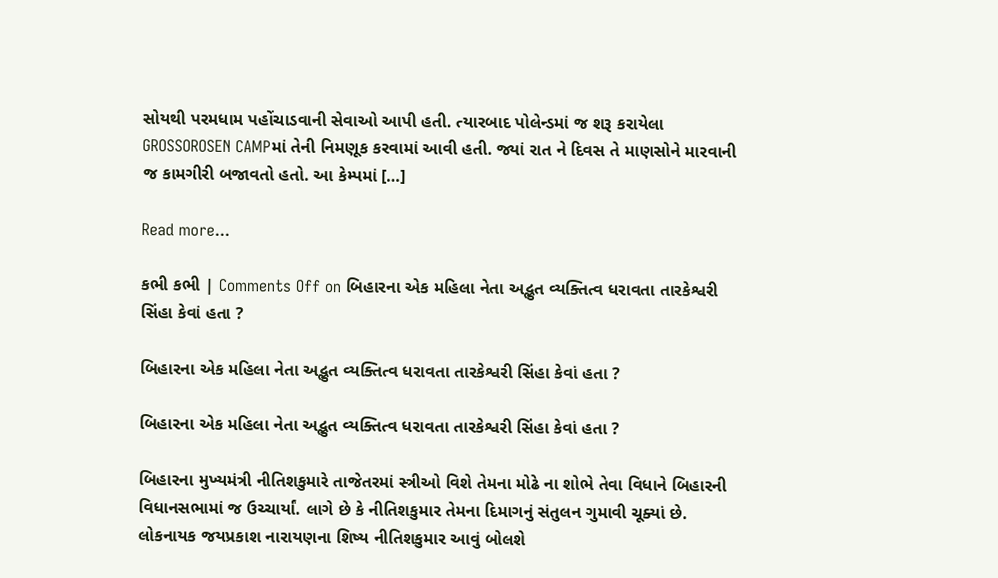સોયથી પરમધામ પહોંચાડવાની સેવાઓ આપી હતી. ત્યારબાદ પોલેન્ડમાં જ શરૂ કરાયેલા GROSSOROSEN CAMPમાં તેની નિમણૂક કરવામાં આવી હતી. જ્યાં રાત ને દિવસ તે માણસોને મારવાની જ કામગીરી બજાવતો હતો. આ કેમ્પમાં […]

Read more...

કભી કભી | Comments Off on બિહારના એક મહિલા નેતા અદ્ભુત વ્યક્તિત્વ ધરાવતા તારકેશ્વરી સિંહા કેવાં હતા ?

બિહારના એક મહિલા નેતા અદ્ભુત વ્યક્તિત્વ ધરાવતા તારકેશ્વરી સિંહા કેવાં હતા ?

બિહારના એક મહિલા નેતા અદ્ભુત વ્યક્તિત્વ ધરાવતા તારકેશ્વરી સિંહા કેવાં હતા ?

બિહારના મુખ્યમંત્રી નીતિશકુમારે તાજેતરમાં સ્ત્રીઓ વિશે તેમના મોઢે ના શોભે તેવા વિધાને બિહારની વિધાનસભામાં જ ઉચ્ચાર્યાં. લાગે છે કે નીતિશકુમાર તેમના દિમાગનું સંતુલન ગુમાવી ચૂક્યાં છે. લોકનાયક જયપ્રકાશ નારાયણના શિષ્ય નીતિશકુમાર આવું બોલશે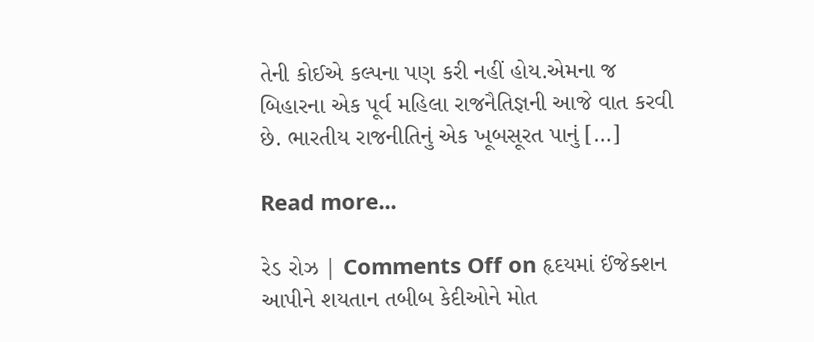તેની કોઈએ કલ્પના પણ કરી નહીં હોય.એમના જ બિહારના એક પૂર્વ મહિલા રાજનૈતિજ્ઞની આજે વાત કરવી છે. ભારતીય રાજનીતિનું એક ખૂબસૂરત પાનું […]

Read more...

રેડ રોઝ | Comments Off on હૃદયમાં ઈંજેક્શન આપીને શયતાન તબીબ કેદીઓને મોત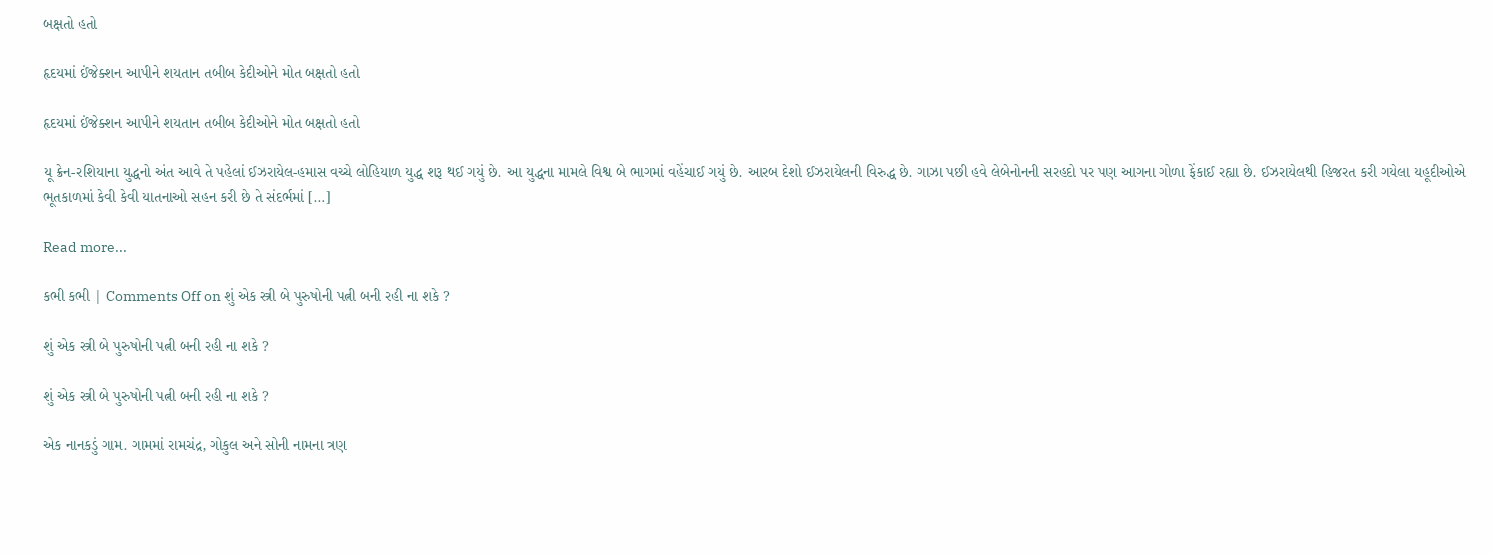બક્ષતો હતો

હૃદયમાં ઈંજેક્શન આપીને શયતાન તબીબ કેદીઓને મોત બક્ષતો હતો

હૃદયમાં ઈંજેક્શન આપીને શયતાન તબીબ કેદીઓને મોત બક્ષતો હતો

યૂ ક્રેન-રશિયાના યુદ્ધનો અંત આવે તે પહેલાં ઈઝરાયેલ-હમાસ વચ્ચે લોહિયાળ યુદ્ધ શરૂ થઈ ગયું છે. આ યુદ્ધના મામલે વિશ્વ બે ભાગમાં વહેંચાઈ ગયું છે. આરબ દેશો ઈઝરાયેલની વિરુદ્ધ છે. ગાઝા પછી હવે લેબેનોનની સરહદો પર પણ આગના ગોળા ફેંકાઈ રહ્યા છે. ઈઝરાયેલથી હિજરત કરી ગયેલા યહૂદીઓએ ભૂતકાળમાં કેવી કેવી યાતનાઓ સહન કરી છે તે સંદર્ભમાં […]

Read more...

કભી કભી | Comments Off on શું એક સ્ત્રી બે પુરુષોની પત્ની બની રહી ના શકે ?

શું એક સ્ત્રી બે પુરુષોની પત્ની બની રહી ના શકે ?

શું એક સ્ત્રી બે પુરુષોની પત્ની બની રહી ના શકે ?

એક નાનકડું ગામ. ગામમાં રામચંદ્ર, ગોકુલ અને સોની નામના ત્રણ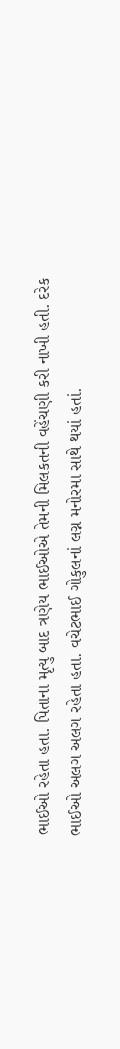ભાઈઓ રહેતા હતા. પિતાના મૃત્યુ બાદ ત્રણેય ભાઈઓએ તેમની મિલકતની વહેંચણી કરી નાખી હતી. દરેક ભાઈઓ અલગ અલગ રહેતા હતા. વચેટભાઈ ગોકુલનાં લગ્ન મનોરમા સાથે થયાં હતાં.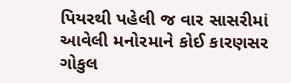પિયરથી પહેલી જ વાર સાસરીમાં આવેલી મનોરમાને કોઈ કારણસર ગોકુલ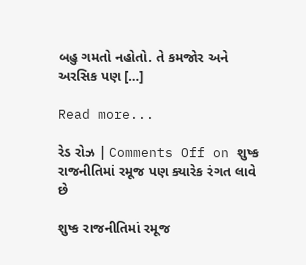બહુ ગમતો નહોતો. તે કમજોર અને અરસિક પણ […]

Read more...

રેડ રોઝ | Comments Off on શુષ્ક રાજનીતિમાં રમૂજ પણ ક્યારેક રંગત લાવે છે

શુષ્ક રાજનીતિમાં રમૂજ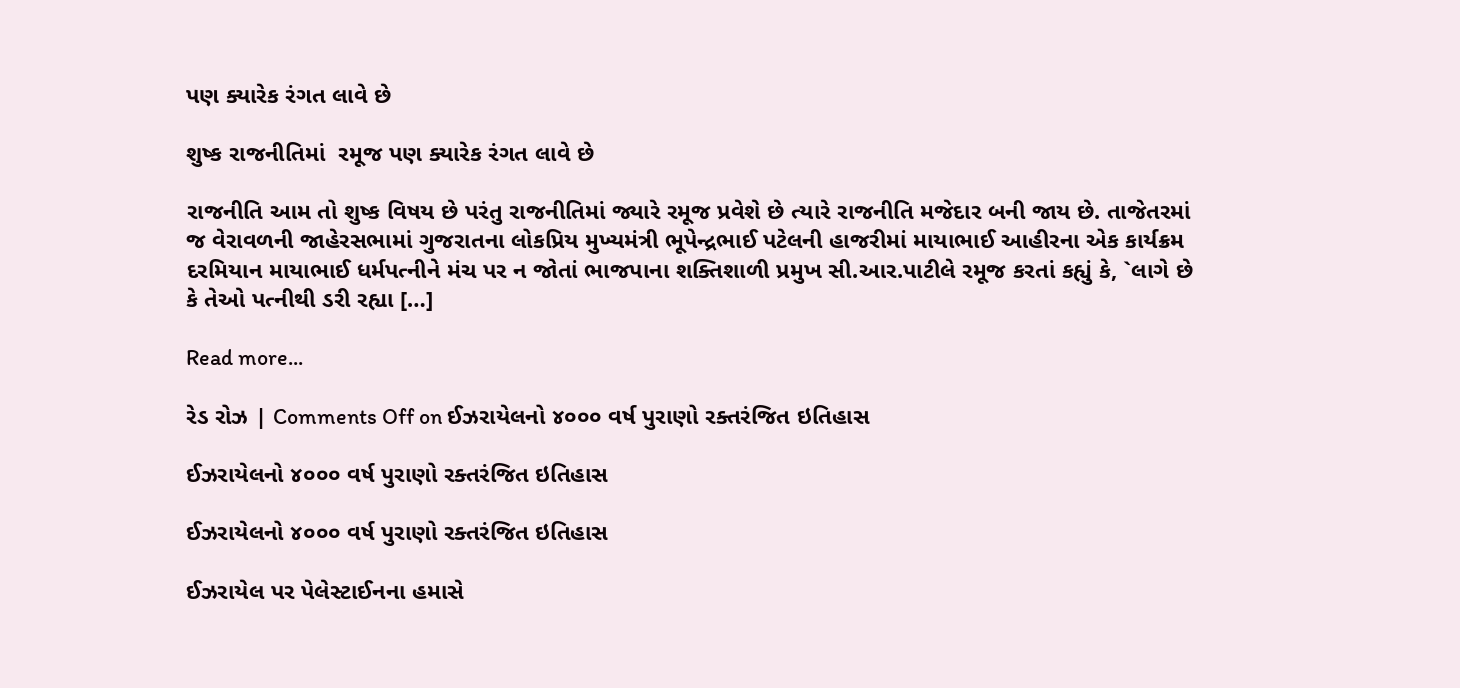પણ ક્યારેક રંગત લાવે છે

શુષ્ક રાજનીતિમાં  રમૂજ પણ ક્યારેક રંગત લાવે છે

રાજનીતિ આમ તો શુષ્ક વિષય છે પરંતુ રાજનીતિમાં જ્યારે રમૂજ પ્રવેશે છે ત્યારે રાજનીતિ મજેદાર બની જાય છે. તાજેતરમાં જ વેરાવળની જાહેરસભામાં ગુજરાતના લોકપ્રિય મુખ્યમંત્રી ભૂપેન્દ્રભાઈ પટેલની હાજરીમાં માયાભાઈ આહીરના એક કાર્યક્રમ દરમિયાન માયાભાઈ ધર્મપત્નીને મંચ પર ન જોતાં ભાજપાના શક્તિશાળી પ્રમુખ સી.આર.પાટીલે રમૂજ કરતાં કહ્યું કે, `લાગે છે કે તેઓ પત્નીથી ડરી રહ્યા […]

Read more...

રેડ રોઝ | Comments Off on ઈઝરાયેલનો ૪૦૦૦ વર્ષ પુરાણો રક્તરંજિત ઇતિહાસ

ઈઝરાયેલનો ૪૦૦૦ વર્ષ પુરાણો રક્તરંજિત ઇતિહાસ

ઈઝરાયેલનો ૪૦૦૦ વર્ષ પુરાણો રક્તરંજિત ઇતિહાસ

ઈઝરાયેલ પર પેલેસ્ટાઈનના હમાસે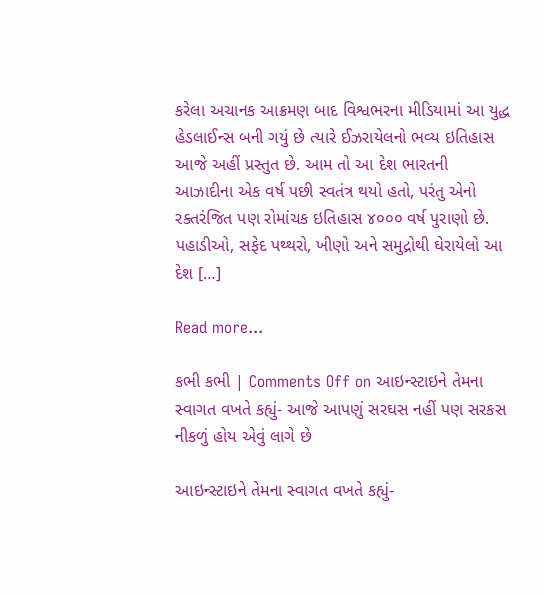કરેલા અચાનક આક્રમણ બાદ વિશ્વભરના મીડિયામાં આ યુદ્ધ હેડલાઈન્સ બની ગયું છે ત્યારે ઈઝરાયેલનો ભવ્ય ઇતિહાસ આજે અહીં પ્રસ્તુત છે. આમ તો આ દેશ ભારતની આઝાદીના એક વર્ષ પછી સ્વતંત્ર થયો હતો, પરંતુ એનો રક્તરંજિત પણ રોમાંચક ઇતિહાસ ૪૦૦૦ વર્ષ પુરાણો છે. પહાડીઓ, સફેદ પથ્થરો, ખીણો અને સમુદ્રોથી ઘેરાયેલો આ દેશ […]

Read more...

કભી કભી | Comments Off on આઇન્સ્ટાઇને તેમના સ્વાગત વખતે કહ્યું- આજે આપણું સરઘસ નહીં પણ સરકસ નીકળું હોય એવું લાગે છે

આઇન્સ્ટાઇને તેમના સ્વાગત વખતે કહ્યું-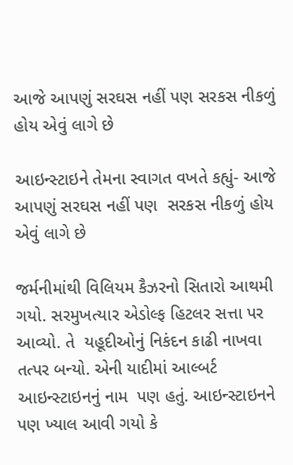આજે આપણું સરઘસ નહીં પણ સરકસ નીકળું હોય એવું લાગે છે

આઇન્સ્ટાઇને તેમના સ્વાગત વખતે કહ્યું- આજે આપણું સરઘસ નહીં પણ  સરકસ નીકળું હોય એવું લાગે છે

જર્મનીમાંથી વિલિયમ કૈઝરનો સિતારો આથમી ગયો. સરમુખત્યાર એડોલ્ફ હિટલર સત્તા પર આવ્યો. તે  યહૂદીઓનું નિકંદન કાઢી નાખવા તત્પર બન્યો. એની યાદીમાં આલ્બર્ટ આઇન્સ્ટાઇનનું નામ  પણ હતું. આઇન્સ્ટાઇનને પણ ખ્યાલ આવી ગયો કે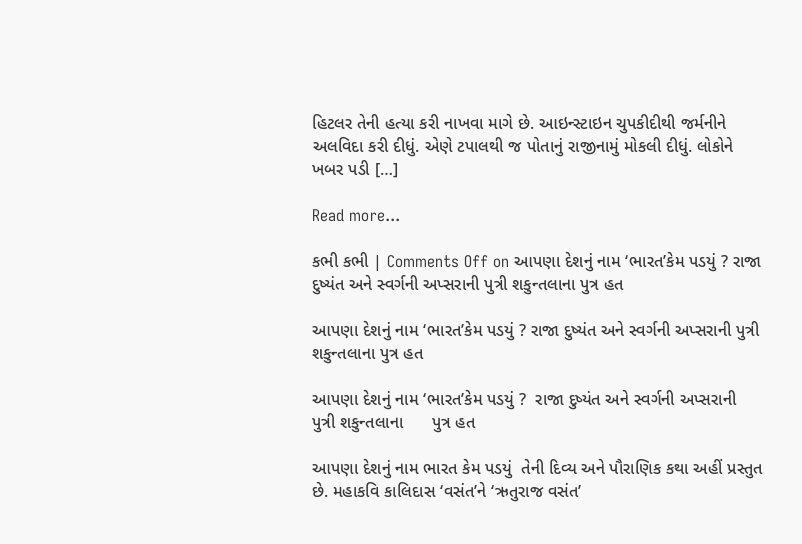હિટલર તેની હત્યા કરી નાખવા માગે છે. આઇન્સ્ટાઇન ચુપકીદીથી જર્મનીને અલવિદા કરી દીધું. એણે ટપાલથી જ પોતાનું રાજીનામું મોકલી દીધું. લોકોને ખબર પડી […]

Read more...

કભી કભી | Comments Off on આપણા દેશનું નામ ‘ભારત’કેમ પડયું ? રાજા દુષ્યંત અને સ્વર્ગની અપ્સરાની પુત્રી શકુન્તલાના પુત્ર હત

આપણા દેશનું નામ ‘ભારત’કેમ પડયું ? રાજા દુષ્યંત અને સ્વર્ગની અપ્સરાની પુત્રી શકુન્તલાના પુત્ર હત

આપણા દેશનું નામ ‘ભારત’કેમ પડયું ?  રાજા દુષ્યંત અને સ્વર્ગની અપ્સરાની પુત્રી શકુન્તલાના      પુત્ર હત

આપણા દેશનું નામ ભારત કેમ પડયું  તેની દિવ્ય અને પૌરાણિક કથા અહીં પ્રસ્તુત છે. મહાકવિ કાલિદાસ ‘વસંત’ને ‘ઋતુરાજ વસંત’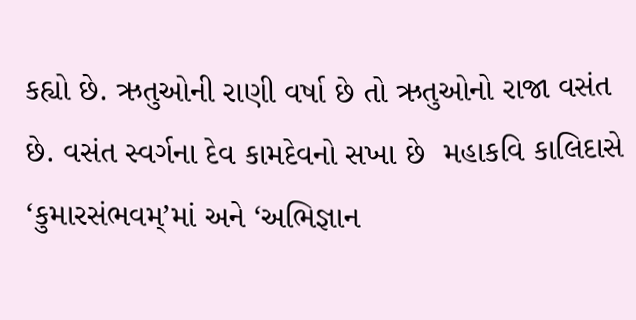કહ્યો છે. ઋતુઓની રાણી વર્ષા છે તો ઋતુઓનો રાજા વસંત છે. વસંત સ્વર્ગના દેવ કામદેવનો સખા છે  મહાકવિ કાલિદાસે ‘કુમારસંભવમ્’માં અને ‘અભિજ્ઞાન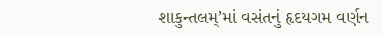શાકુન્તલમ્’માં વસંતનું હૃદયગમ વર્ણન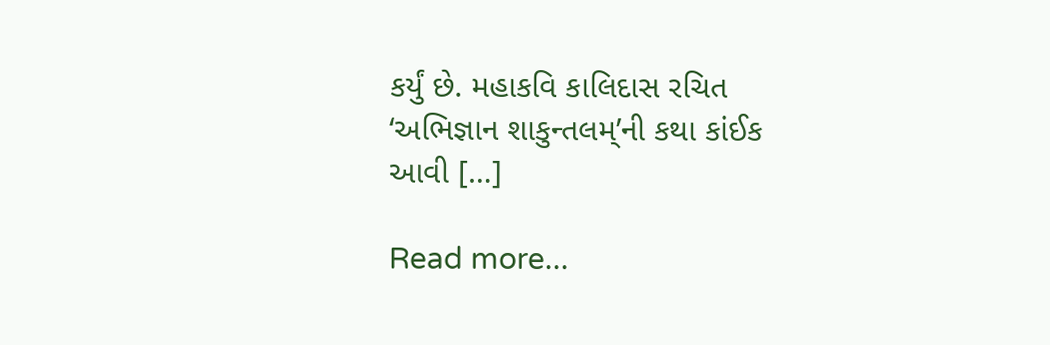કર્યું છે. મહાકવિ કાલિદાસ રચિત ‘અભિજ્ઞાન શાકુન્તલમ્’ની કથા કાંઈક આવી […]

Read more...